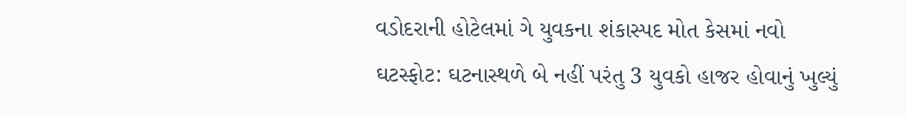વડોદરાની હોટેલમાં ગે યુવકના શંકાસ્પદ મોત કેસમાં નવો ઘટસ્ફોટ: ઘટનાસ્થળે બે નહીં પરંતુ 3 યુવકો હાજર હોવાનું ખુલ્યું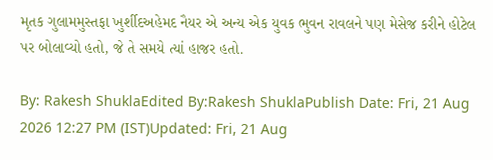મૃતક ગુલામમુસ્તફા ખુર્શીદઅહેમદ નૈયર એ અન્ય એક યુવક ભુવન રાવલને પણ મેસેજ કરીને હોટેલ પર બોલાવ્યો હતો, જે તે સમયે ત્યાં હાજર હતો.

By: Rakesh ShuklaEdited By:Rakesh ShuklaPublish Date: Fri, 21 Aug 2026 12:27 PM (IST)Updated: Fri, 21 Aug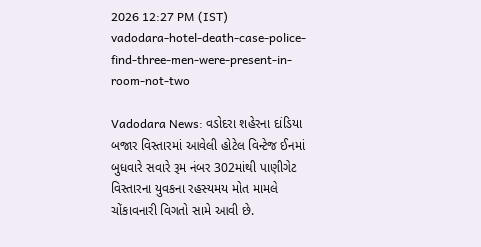2026 12:27 PM (IST)
vadodara-hotel-death-case-police-find-three-men-were-present-in-room-not-two

Vadodara News: વડોદરા શહેરના દાંડિયા બજાર વિસ્તારમાં આવેલી હોટેલ વિન્ટેજ ઈનમાં બુધવારે સવારે રૂમ નંબર 302માંથી પાણીગેટ વિસ્તારના યુવકના રહસ્યમય મોત મામલે ચોંકાવનારી વિગતો સામે આવી છે.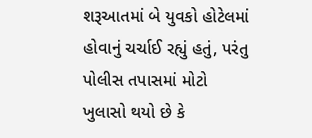શરૂઆતમાં બે યુવકો હોટેલમાં હોવાનું ચર્ચાઈ રહ્યું હતું, પરંતુ પોલીસ તપાસમાં મોટો ખુલાસો થયો છે કે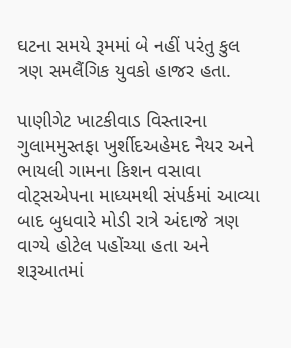ઘટના સમયે રૂમમાં બે નહીં પરંતુ કુલ ત્રણ સમલૈંગિક યુવકો હાજર હતા.

પાણીગેટ ખાટકીવાડ વિસ્તારના ગુલામમુસ્તફા ખુર્શીદઅહેમદ નૈયર અને ભાયલી ગામના કિશન વસાવા વોટ્સએપના માધ્યમથી સંપર્કમાં આવ્યા બાદ બુધવારે મોડી રાત્રે અંદાજે ત્રણ વાગ્યે હોટેલ પહોંચ્યા હતા અને શરૂઆતમાં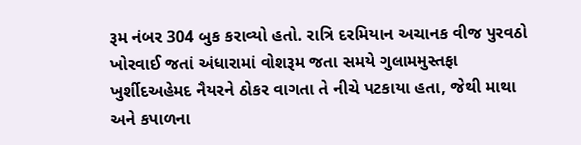રૂમ નંબર 304 બુક કરાવ્યો હતો. રાત્રિ દરમિયાન અચાનક વીજ પુરવઠો ખોરવાઈ જતાં અંધારામાં વોશરૂમ જતા સમયે ગુલામમુસ્તફા ખુર્શીદઅહેમદ નૈયરને ઠોકર વાગતા તે નીચે પટકાયા હતા, જેથી માથા અને કપાળના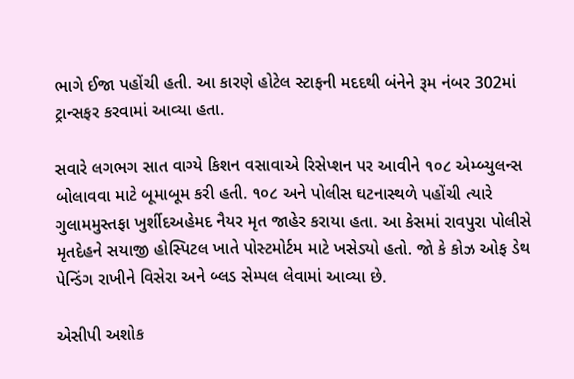ભાગે ઈજા પહોંચી હતી. આ કારણે હોટેલ સ્ટાફની મદદથી બંનેને રૂમ નંબર 302માં ટ્રાન્સફર કરવામાં આવ્યા હતા.

સવારે લગભગ સાત વાગ્યે કિશન વસાવાએ રિસેપ્શન પર આવીને ૧૦૮ એમ્બ્યુલન્સ બોલાવવા માટે બૂમાબૂમ કરી હતી. ૧૦૮ અને પોલીસ ઘટનાસ્થળે પહોંચી ત્યારે ગુલામમુસ્તફા ખુર્શીદઅહેમદ નૈયર મૃત જાહેર કરાયા હતા. આ કેસમાં રાવપુરા પોલીસે મૃતદેહને સયાજી હોસ્પિટલ ખાતે પોસ્ટમોર્ટમ માટે ખસેડ્યો હતો. જો કે કોઝ ઓફ ડેથ પેન્ડિંગ રાખીને વિસેરા અને બ્લડ સેમ્પલ લેવામાં આવ્યા છે.

એસીપી અશોક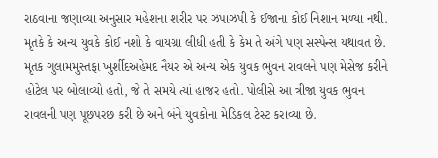રાઠવાના જણાવ્યા અનુસાર મહેશના શરીર પર ઝપાઝપી કે ઈજાના કોઈ નિશાન મળ્યા નથી. મૃતકે કે અન્ય યુવકે કોઈ નશો કે વાયગ્રા લીધી હતી કે કેમ તે અંગે પણ સસ્પેન્સ યથાવત છે. મૃતક ગુલામમુસ્તફા ખુર્શીદઅહેમદ નૈયર એ અન્ય એક યુવક ભુવન રાવલને પણ મેસેજ કરીને હોટેલ પર બોલાવ્યો હતો, જે તે સમયે ત્યાં હાજર હતો. પોલીસે આ ત્રીજા યુવક ભુવન રાવલની પણ પૂછપરછ કરી છે અને બંને યુવકોના મેડિકલ ટેસ્ટ કરાવ્યા છે.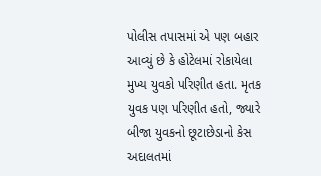પોલીસ તપાસમાં એ પણ બહાર આવ્યું છે કે હોટેલમાં રોકાયેલા મુખ્ય યુવકો પરિણીત હતા. મૃતક યુવક પણ પરિણીત હતો, જ્યારે બીજા યુવકનો છૂટાછેડાનો કેસ અદાલતમાં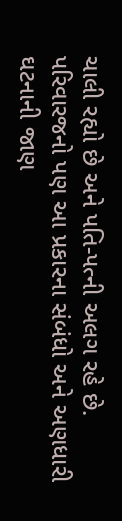ચાલી રહ્યો છે અને પતિ-પત્ની અલગ રહે છે. પરિવારજનો પણ આ પ્રકારના સંબંધો અને અણધારી ઘટનાની જાણ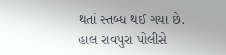થતાં સ્તબ્ધ થઈ ગયા છે. હાલ રાવપુરા પોલીસે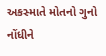અકસ્માતે મોતનો ગુનો નોંધીને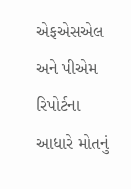એફએસએલ અને પીએમ રિપોર્ટના આધારે મોતનું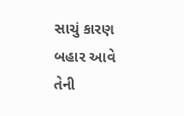સાચું કારણ બહાર આવે તેની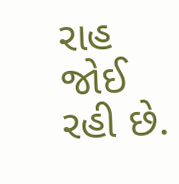રાહ જોઈ રહી છે.